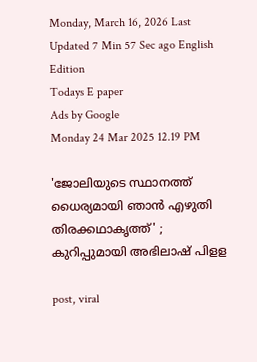Monday, March 16, 2026 Last Updated 7 Min 57 Sec ago English Edition
Todays E paper
Ads by Google
Monday 24 Mar 2025 12.19 PM

'ജോലിയുടെ സ്ഥാനത്ത് ധൈര്യമായി ഞാന്‍ എഴുതി തിരക്കഥാകൃത്ത്' ; കുറിപ്പുമായി അഭിലാഷ് പിളള

post, viral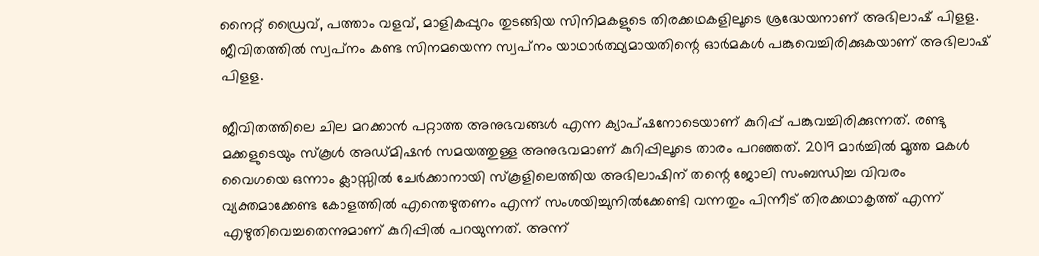നൈറ്റ് ഡ്രൈവ്, പത്താം വളവ്, മാളികപ്പുറം തുടങ്ങിയ സിനിമകളുടെ തിരക്കഥകളിലൂടെ ശ്രദ്ധേയനാണ് അഭിലാഷ് പിളള. ജീവിതത്തില്‍ സ്വപ്‌നം കണ്ട സിനമയെന്ന സ്വപ്‌നം യാഥാര്‍ത്ഥ്യമായതിന്റെ ഓര്‍മകള്‍ പങ്കുവെച്ചിരിക്കുകയാണ് അഭിലാഷ് പിളള.

ജീവിതത്തിലെ ചില മറക്കാന്‍ പറ്റാത്ത അനുഭവങ്ങള്‍ എന്ന ക്യാപ്ഷനോടെയാണ് കുറിപ്പ് പങ്കുവച്ചിരിക്കുന്നത്. രണ്ടു മക്കളുടെയും സ്‌കൂള്‍ അഡ്മിഷന്‍ സമയത്തുള്ള അനുഭവമാണ് കുറിപ്പിലൂടെ താരം പറഞ്ഞത്. 2019 മാര്‍ച്ചില്‍ മൂത്ത മകള്‍ വൈഗയെ ഒന്നാം ക്ലാസ്സില്‍ ചേര്‍ക്കാനായി സ്‌കൂളിലെത്തിയ അഭിലാഷിന് തന്റെ ജോലി സംബന്ധിച്ച വിവരം വ്യക്തമാക്കേണ്ട കോളത്തില്‍ എന്തെഴുതണം എന്ന് സംശയിച്ചുനില്‍ക്കേണ്ടി വന്നതും പിന്നീട് തിരക്കഥാകൃത്ത് എന്ന് എഴുതിവെച്ചതെന്നുമാണ് കുറിപ്പില്‍ പറയുന്നത്. അന്ന്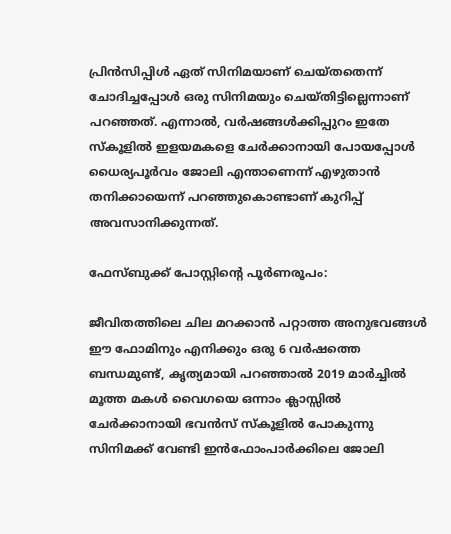പ്രിന്‍സിപ്പിള്‍ ഏത് സിനിമയാണ് ചെയ്തതെന്ന് ചോദിച്ചപ്പോള്‍ ഒരു സിനിമയും ചെയ്തിട്ടില്ലെന്നാണ് പറഞ്ഞത്. എന്നാല്‍, വര്‍ഷങ്ങള്‍ക്കിപ്പുറം ഇതേ സ്‌കൂളില്‍ ഇളയമകളെ ചേര്‍ക്കാനായി പോയപ്പോള്‍ ധൈര്യപൂര്‍വം ജോലി എന്താണെന്ന് എഴുതാന്‍ തനിക്കായെന്ന് പറഞ്ഞുകൊണ്ടാണ് കുറിപ്പ് അവസാനിക്കുന്നത്.

ഫേസ്ബുക്ക് പോസ്റ്റിന്റെ പൂര്‍ണരൂപം:

ജീവിതത്തിലെ ചില മറക്കാന്‍ പറ്റാത്ത അനുഭവങ്ങള്‍
ഈ ഫോമിനും എനിക്കും ഒരു 6 വര്‍ഷത്തെ ബന്ധമുണ്ട്, കൃത്യമായി പറഞ്ഞാല്‍ 2019 മാര്‍ച്ചില്‍ മൂത്ത മകള്‍ വൈഗയെ ഒന്നാം ക്ലാസ്സില്‍ ചേര്‍ക്കാനായി ഭവന്‍സ് സ്‌കൂളില്‍ പോകുന്നു സിനിമക്ക് വേണ്ടി ഇന്‍ഫോംപാര്‍ക്കിലെ ജോലി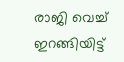രാജി വെച്ച് ഇറങ്ങിയിട്ട്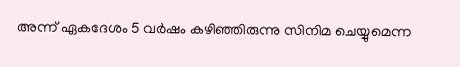അന്ന് ഏകദേശം 5 വര്‍ഷം കഴിഞ്ഞിരുന്നു സിനിമ ചെയ്യുമെന്ന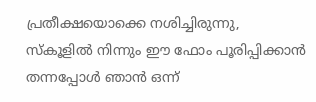പ്രതീക്ഷയൊക്കെ നശിച്ചിരുന്നു, സ്‌കൂളില്‍ നിന്നും ഈ ഫോം പൂരിപ്പിക്കാന്‍ തന്നപ്പോള്‍ ഞാന്‍ ഒന്ന്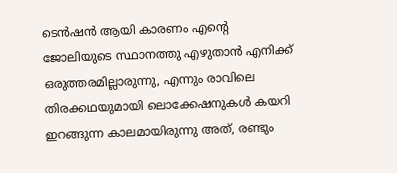ടെന്‍ഷന്‍ ആയി കാരണം എന്റെ ജോലിയുടെ സ്ഥാനത്തു എഴുതാന്‍ എനിക്ക് ഒരുത്തരമില്ലാരുന്നു, എന്നും രാവിലെ തിരക്കഥയുമായി ലൊക്കേഷനുകള്‍ കയറി ഇറങ്ങുന്ന കാലമായിരുന്നു അത്, രണ്ടും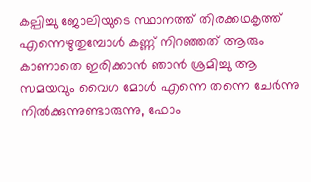കല്പിച്ചു ജോലിയുടെ സ്ഥാനത്ത് തിരക്കഥകൃത്ത് എന്നെഴുതുമ്പോള്‍ കണ്ണ് നിറഞ്ഞത് ആരും കാണാതെ ഇരിക്കാന്‍ ഞാന്‍ ശ്രമിച്ചു ആ സമയവും വൈഗ മോള്‍ എന്നെ തന്നെ ചേര്‍ന്നു നില്‍ക്കുന്നുണ്ടാരുന്നു, ഫോം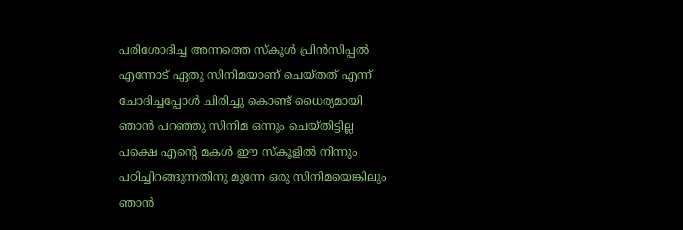പരിശോദിച്ച അന്നത്തെ സ്‌കൂള്‍ പ്രിന്‍സിപ്പല്‍ എന്നോട് ഏതു സിനിമയാണ് ചെയ്തത് എന്ന് ചോദിച്ചപ്പോള്‍ ചിരിച്ചു കൊണ്ട് ധൈര്യമായി ഞാന്‍ പറഞ്ഞു സിനിമ ഒന്നും ചെയ്തിട്ടില്ല പക്ഷെ എന്റെ മകള്‍ ഈ സ്‌കൂളില്‍ നിന്നും പഠിച്ചിറങ്ങുന്നതിനു മുന്നേ ഒരു സിനിമയെങ്കിലും ഞാന്‍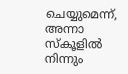ചെയ്യുമെന്ന്, അന്നാ സ്‌കൂളില്‍ നിന്നും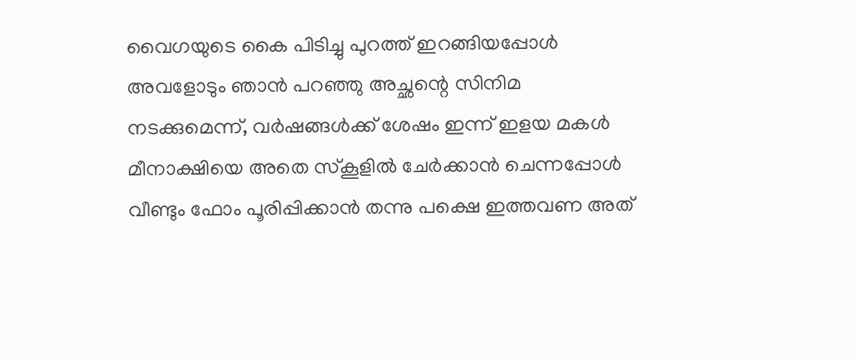വൈഗയുടെ കൈ പിടിച്ചു പുറത്ത് ഇറങ്ങിയപ്പോള്‍ അവളോടും ഞാന്‍ പറഞ്ഞു അച്ഛന്റെ സിനിമ നടക്കുമെന്ന്, വര്‍ഷങ്ങള്‍ക്ക് ശേഷം ഇന്ന് ഇളയ മകള്‍ മീനാക്ഷിയെ അതെ സ്‌കൂളില്‍ ചേര്‍ക്കാന്‍ ചെന്നപ്പോള്‍ വീണ്ടും ഫോം പൂരിപ്പിക്കാന്‍ തന്നു പക്ഷെ ഇത്തവണ അത്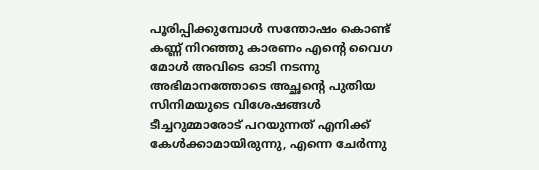പൂരിപ്പിക്കുമ്പോള്‍ സന്തോഷം കൊണ്ട് കണ്ണ് നിറഞ്ഞു കാരണം എന്റെ വൈഗ മോള്‍ അവിടെ ഓടി നടന്നു അഭിമാനത്തോടെ അച്ഛന്റെ പുതിയ സിനിമയുടെ വിശേഷങ്ങള്‍ ടീച്ചറുമ്മാരോട് പറയുന്നത് എനിക്ക് കേള്‍ക്കാമായിരുന്നു, എന്നെ ചേര്‍ന്നു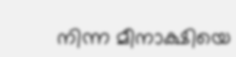നിന്ന മീനാക്ഷിയെ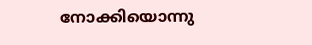നോക്കിയൊന്നു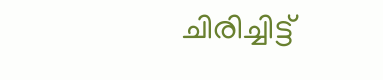ചിരിച്ചിട്ട്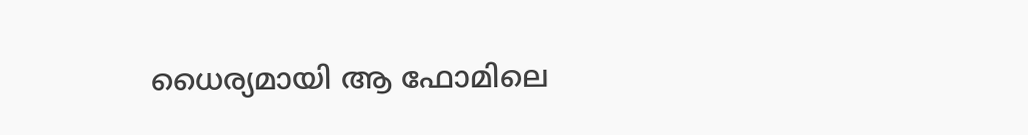ധൈര്യമായി ആ ഫോമിലെ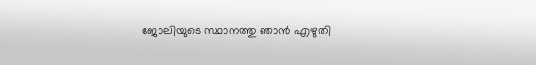ജോലിയുടെ സ്ഥാനത്തു ഞാന്‍ എഴുതി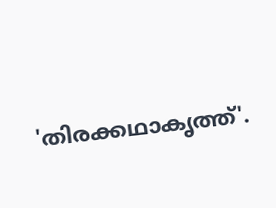'തിരക്കഥാകൃത്ത്'.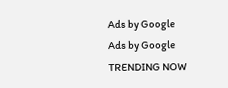Ads by Google
Ads by Google
TRENDING NOW